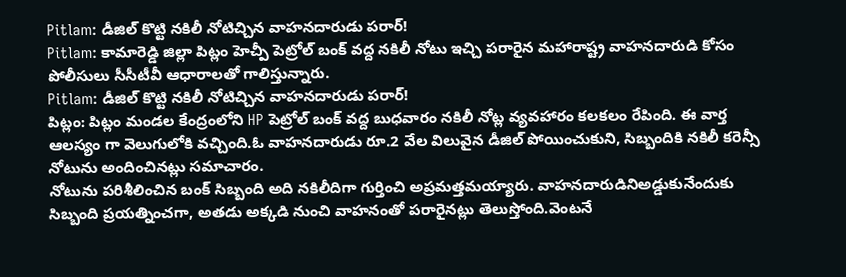Pitlam: డీజిల్ కొట్టి నకిలీ నోటిచ్చిన వాహనదారుడు పరార్!
Pitlam: కామారెడ్డి జిల్లా పిట్లం హెచ్పీ పెట్రోల్ బంక్ వద్ద నకిలీ నోటు ఇచ్చి పరారైన మహారాష్ట్ర వాహనదారుడి కోసం పోలీసులు సీసీటీవీ ఆధారాలతో గాలిస్తున్నారు.
Pitlam: డీజిల్ కొట్టి నకిలీ నోటిచ్చిన వాహనదారుడు పరార్!
పిట్లం: పిట్లం మండల కేంద్రంలోని HP పెట్రోల్ బంక్ వద్ద బుధవారం నకిలీ నోట్ల వ్యవహారం కలకలం రేపింది. ఈ వార్త ఆలస్యం గా వెలుగులోకి వచ్చింది.ఓ వాహనదారుడు రూ.2 వేల విలువైన డీజిల్ పోయించుకుని, సిబ్బందికి నకిలీ కరెన్సీ నోటును అందించినట్లు సమాచారం.
నోటును పరిశీలించిన బంక్ సిబ్బంది అది నకిలీదిగా గుర్తించి అప్రమత్తమయ్యారు. వాహనదారుడినిఅడ్డుకునేందుకు సిబ్బంది ప్రయత్నించగా, అతడు అక్కడి నుంచి వాహనంతో పరారైనట్లు తెలుస్తోంది.వెంటనే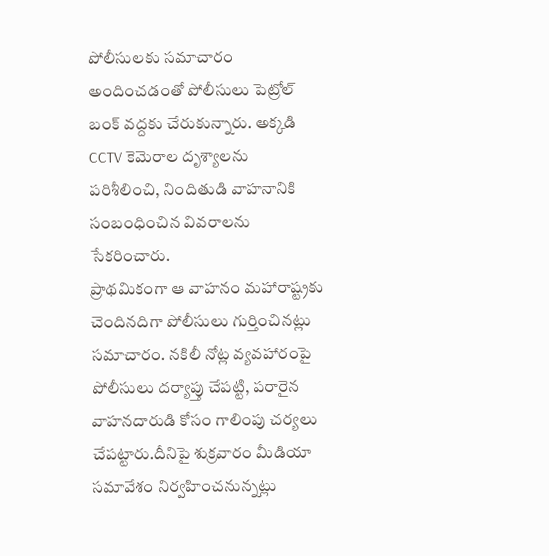పోలీసులకు సమాచారం అందించడంతో పోలీసులు పెట్రోల్ బంక్ వద్దకు చేరుకున్నారు. అక్కడి CCTV కెమెరాల దృశ్యాలను పరిశీలించి, నిందితుడి వాహనానికి సంబంధించిన వివరాలను సేకరించారు.
ప్రాథమికంగా ఆ వాహనం మహారాష్ట్రకు చెందినదిగా పోలీసులు గుర్తించినట్లు సమాచారం. నకిలీ నోట్ల వ్యవహారంపై పోలీసులు దర్యాప్తు చేపట్టి, పరారైన వాహనదారుడి కోసం గాలింపు చర్యలు చేపట్టారు.దీనిపై శుక్రవారం మీడియా సమావేశం నిర్వహించనున్నట్లు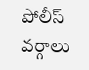పోలీస్ వర్గాలు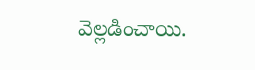వెల్లడించాయి.